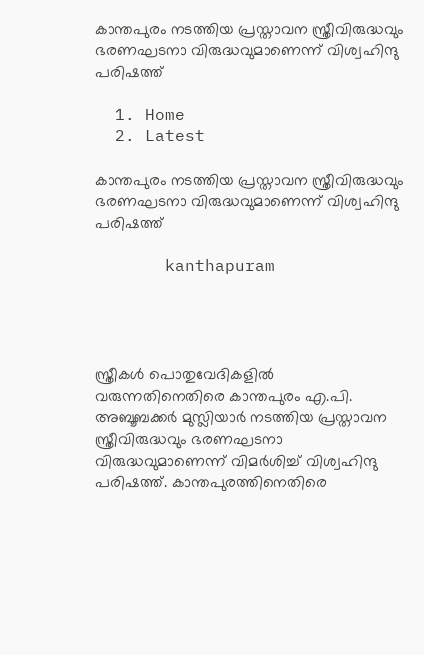കാന്തപുരം നടത്തിയ പ്രസ്താവന സ്ത്രീവിരുദ്ധവും ഭരണഘടനാ വിരുദ്ധവുമാണെന്ന് വിശ്വഹിന്ദു പരിഷത്ത്

  1. Home
  2. Latest

കാന്തപുരം നടത്തിയ പ്രസ്താവന സ്ത്രീവിരുദ്ധവും ഭരണഘടനാ വിരുദ്ധവുമാണെന്ന് വിശ്വഹിന്ദു പരിഷത്ത്

       kanthapuram




സ്ത്രീകൾ പൊതുവേദികളിൽ വരുന്നതിനെതിരെ കാന്തപുരം എ.പി. അബൂബക്കർ മുസ്ലിയാർ നടത്തിയ പ്രസ്താവന സ്ത്രീവിരുദ്ധവും ഭരണഘടനാ വിരുദ്ധവുമാണെന്ന് വിമർശിച്ച് വിശ്വഹിന്ദു പരിഷത്ത്. കാന്തപുരത്തിനെതിരെ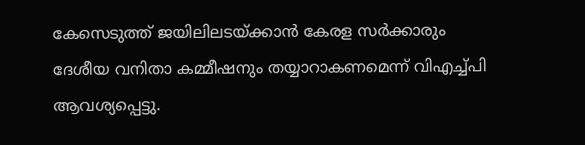കേസെടുത്ത് ജയിലിലടയ്ക്കാൻ കേരള സർക്കാരും ദേശീയ വനിതാ കമ്മീഷനും തയ്യാറാകണമെന്ന് വിഎച്ച്പി ആവശ്യപ്പെട്ടു.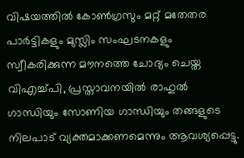വിഷയത്തിൽ കോൺഗ്രസും മറ്റ് മതേതര പാർട്ടികളും മുസ്ലിം സംഘടനകളും സ്വീകരിക്കുന്ന മൗനത്തെ ചോദ്യം ചെയ്ത വിഎച്ച്പി, പ്രസ്താവനയിൽ രാഹുൽ ഗാന്ധിയും സോണിയ ഗാന്ധിയും തങ്ങളുടെ നിലപാട് വ്യക്തമാക്കണമെന്നും ആവശ്യപ്പെട്ടു.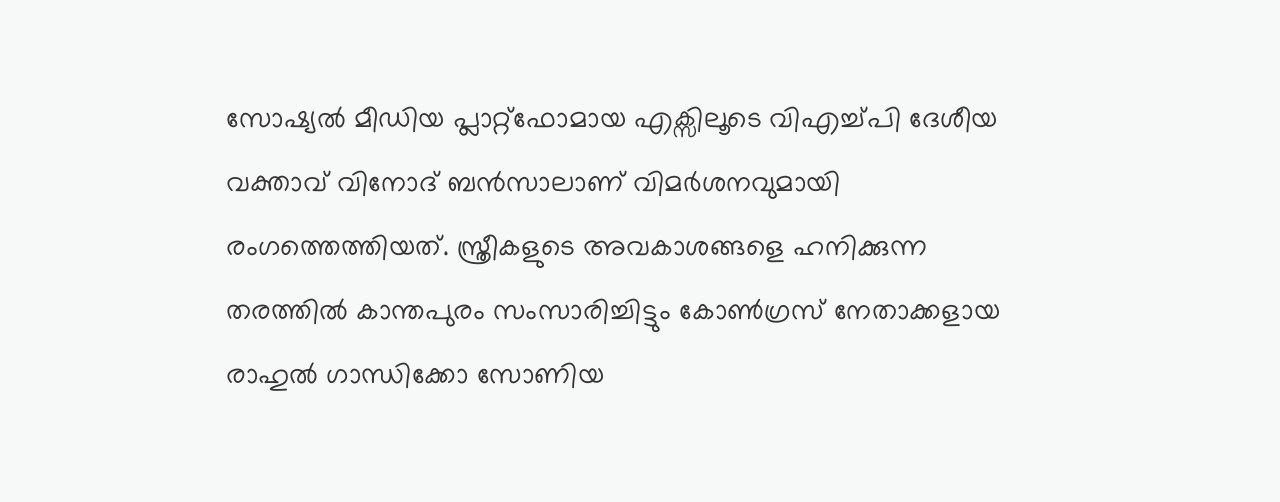സോഷ്യൽ മീഡിയ പ്ലാറ്റ്‌ഫോമായ എക്സിലൂടെ വിഎച്ച്പി ദേശീയ വക്താവ് വിനോദ് ബൻസാലാണ് വിമർശനവുമായി രംഗത്തെത്തിയത്. സ്ത്രീകളുടെ അവകാശങ്ങളെ ഹനിക്കുന്ന തരത്തിൽ കാന്തപുരം സംസാരിച്ചിട്ടും കോൺഗ്രസ് നേതാക്കളായ രാഹുൽ ഗാന്ധിക്കോ സോണിയ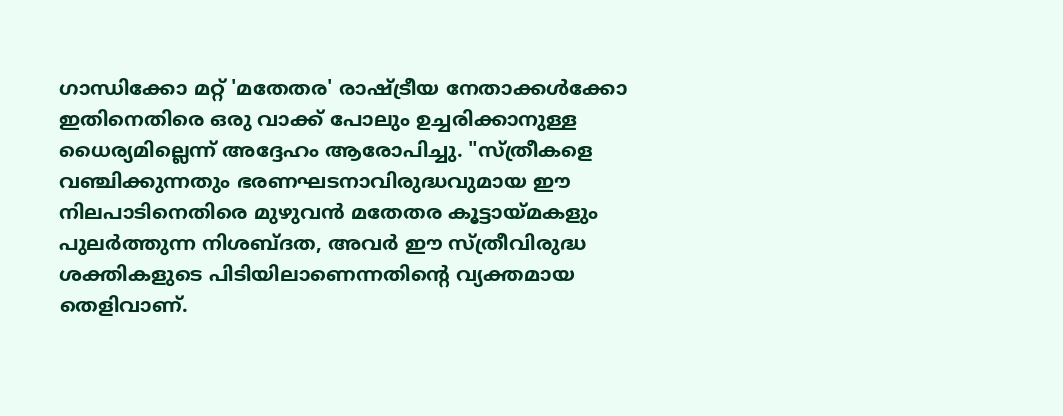ഗാന്ധിക്കോ മറ്റ് 'മതേതര' രാഷ്ട്രീയ നേതാക്കൾക്കോ ഇതിനെതിരെ ഒരു വാക്ക് പോലും ഉച്ചരിക്കാനുള്ള ധൈര്യമില്ലെന്ന് അദ്ദേഹം ആരോപിച്ചു. "സ്ത്രീകളെ വഞ്ചിക്കുന്നതും ഭരണഘടനാവിരുദ്ധവുമായ ഈ നിലപാടിനെതിരെ മുഴുവൻ മതേതര കൂട്ടായ്മകളും പുലർത്തുന്ന നിശബ്ദത, അവർ ഈ സ്ത്രീവിരുദ്ധ ശക്തികളുടെ പിടിയിലാണെന്നതിന്റെ വ്യക്തമായ തെളിവാണ്.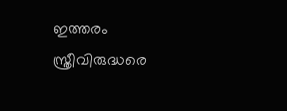ഇത്തരം സ്ത്രീവിരുദ്ധരെ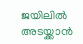ജയിലിൽ അടയ്ക്കാൻ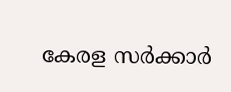കേരള സർക്കാർ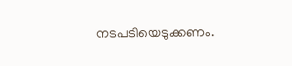നടപടിയെടുക്കണം.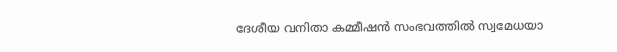ദേശീയ വനിതാ കമ്മീഷൻ സംഭവത്തിൽ സ്വമേധയാ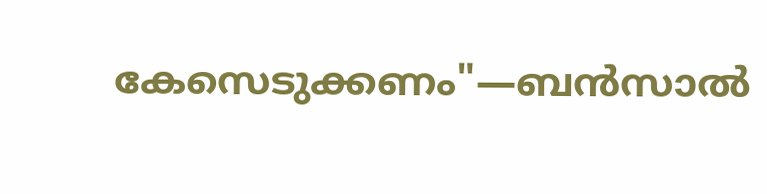കേസെടുക്കണം"—ബൻസാൽ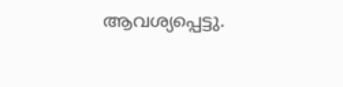ആവശ്യപ്പെട്ടു.